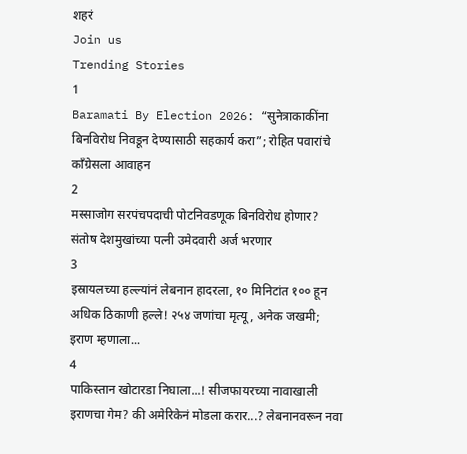शहरं
Join us
Trending Stories
1
Baramati By Election 2026: “सुनेत्राकाकींना बिनविरोध निवडून देण्यासाठी सहकार्य करा”; रोहित पवारांचे काँग्रेसला आवाहन
2
मस्साजोग सरपंचपदाची पोटनिवडणूक बिनविरोध होणार? संतोष देशमुखांच्या पत्नी उमेदवारी अर्ज भरणार
3
इस्रायलच्या हल्ल्यांनं लेबनान हादरला, १० मिनिटांत १०० हून अधिक ठिकाणी हल्ले! २५४ जणांचा मृत्यू, अनेक जखमी; इराण म्हणाला...
4
पाकिस्तान खोटारडा निघाला...! सीजफायरच्या नावाखाली इराणचा गेम? की अमेरिकेनं मोडला करार...? लेबनानवरून नवा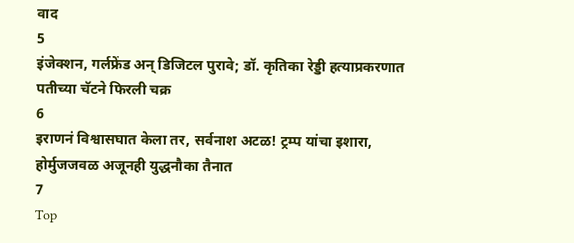वाद
5
इंजेक्शन, गर्लफ्रेंड अन् डिजिटल पुरावे; डॉ. कृतिका रेड्डी हत्याप्रकरणात पतीच्या चॅटने फिरली चक्र
6
इराणनं विश्वासघात केला तर, सर्वनाश अटळ! ट्रम्प यांचा इशारा, होर्मुजजवळ अजूनही युद्धनौका तैनात
7
Top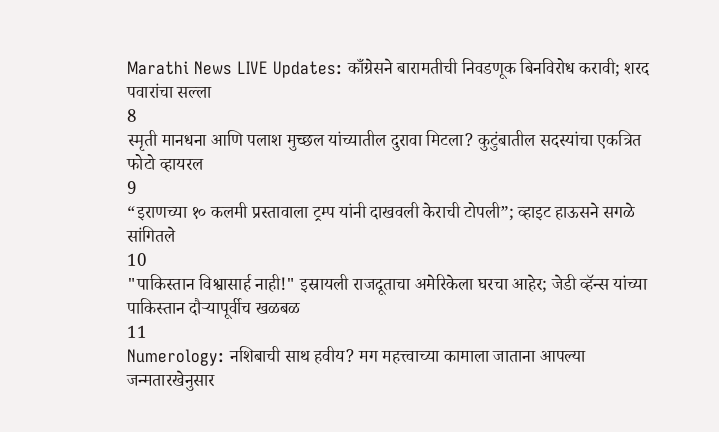Marathi News LIVE Updates: काँग्रेसने बारामतीची निवडणूक बिनविरोध करावी; शरद पवारांचा सल्ला
8
स्मृती मानधना आणि पलाश मुच्छल यांच्यातील दुरावा मिटला? कुटुंबातील सदस्यांचा एकत्रित फोटो व्हायरल
9
“इराणच्या १० कलमी प्रस्तावाला ट्रम्प यांनी दाखवली केराची टोपली”; व्हाइट हाऊसने सगळे सांगितले
10
"पाकिस्तान विश्वासार्ह नाही!" इस्रायली राजदूताचा अमेरिकेला घरचा आहेर; जेडी व्हॅन्स यांच्या पाकिस्तान दौऱ्यापूर्वीच खळबळ
11
Numerology: नशिबाची साथ हवीय? मग महत्त्वाच्या कामाला जाताना आपल्या जन्मतारखेनुसार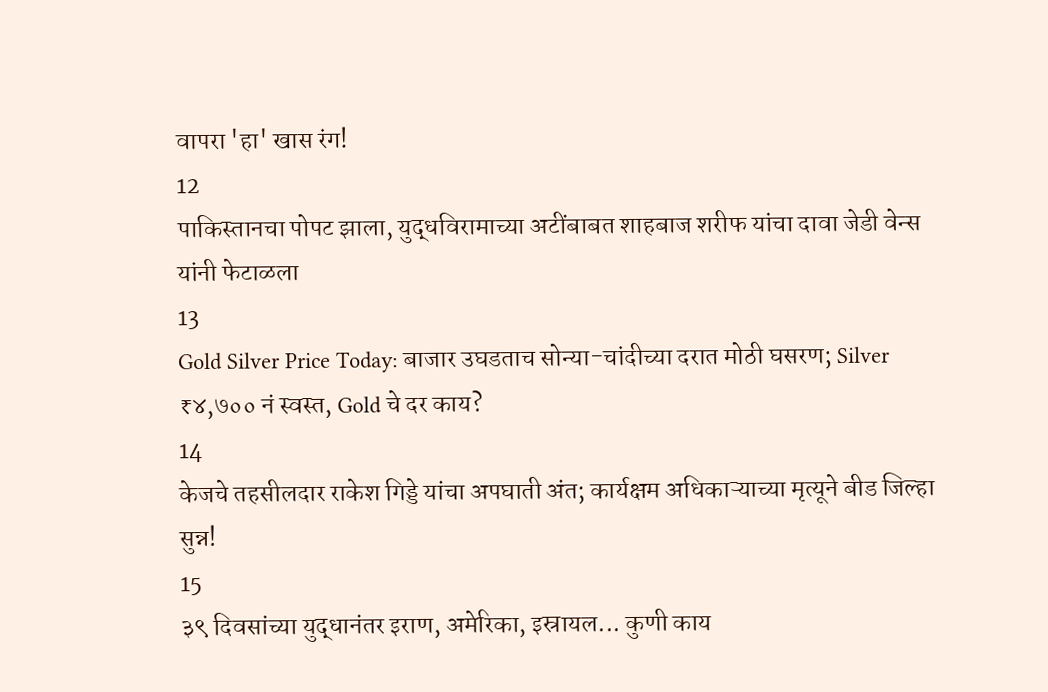वापरा 'हा' खास रंग!
12
पाकिस्तानचा पोपट झाला, युद्धविरामाच्या अटींबाबत शाहबाज शरीफ यांचा दावा जेडी वेन्स यांनी फेटाळला
13
Gold Silver Price Today: बाजार उघडताच सोन्या-चांदीच्या दरात मोठी घसरण; Silver ₹४,७०० नं स्वस्त, Gold चे दर काय?
14
केजचे तहसीलदार राकेश गिड्डे यांचा अपघाती अंत; कार्यक्षम अधिकाऱ्याच्या मृत्यूने बीड जिल्हा सुन्न!
15
३९ दिवसांच्या युद्धानंतर इराण, अमेरिका, इस्रायल... कुणी काय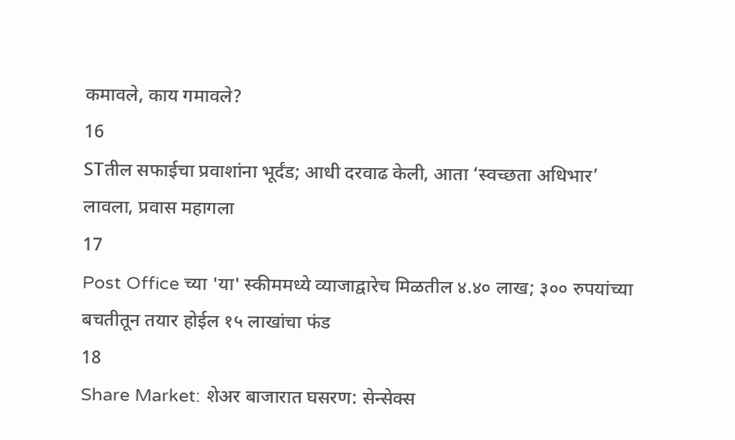कमावले, काय गमावले?
16
STतील सफाईचा प्रवाशांना भूर्दंड; आधी दरवाढ केली, आता ‘स्वच्छता अधिभार’ लावला, प्रवास महागला
17
Post Office च्या 'या' स्कीममध्ये व्याजाद्वारेच मिळतील ४.४० लाख; ३०० रुपयांच्या बचतीतून तयार होईल १५ लाखांचा फंड
18
Share Market: शेअर बाजारात घसरण: सेन्सेक्स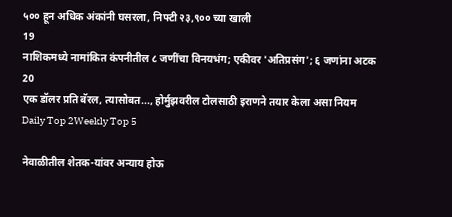५०० हून अधिक अंकांनी घसरला, निफ्टी २३,९०० च्या खाली
19
नाशिकमध्ये नामांकित कंपनीतील ८ जणींचा विनयभंग; एकीवर 'अतिप्रसंग'; ६ जणांना अटक
20
एक डॉलर प्रति बॅरल, त्यासोबत..., होर्मुझवरील टोलसाठी इराणने तयार केला असा नियम
Daily Top 2Weekly Top 5

नेवाळीतील शेतक-यांवर अन्याय होऊ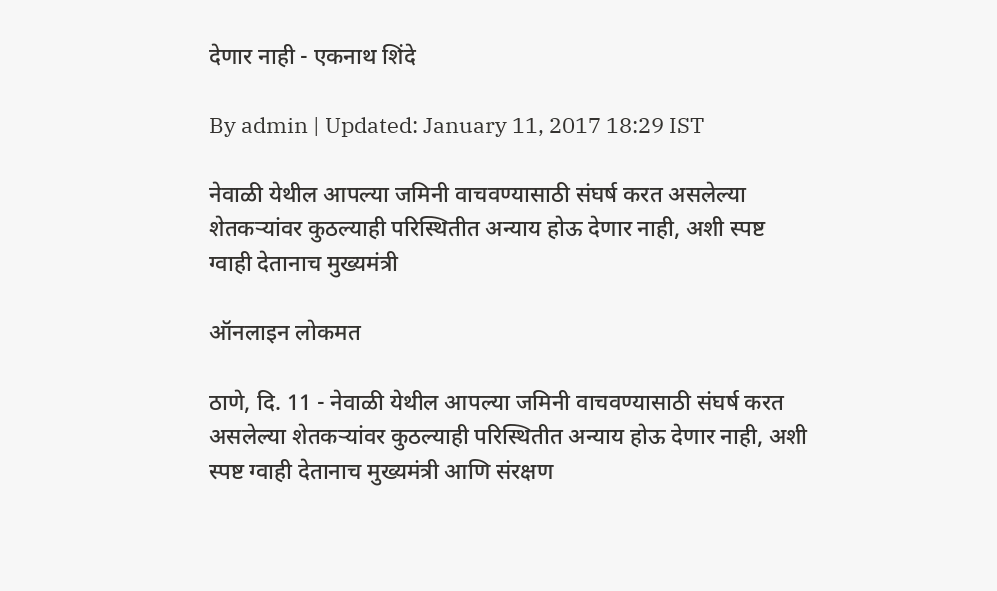देणार नाही - एकनाथ शिंदे

By admin | Updated: January 11, 2017 18:29 IST

नेवाळी येथील आपल्या जमिनी वाचवण्यासाठी संघर्ष करत असलेल्या शेतकऱ्यांवर कुठल्याही परिस्थितीत अन्याय होऊ देणार नाही, अशी स्पष्ट ग्वाही देतानाच मुख्यमंत्री

ऑनलाइन लोकमत

ठाणे, दि. 11 - नेवाळी येथील आपल्या जमिनी वाचवण्यासाठी संघर्ष करत असलेल्या शेतकऱ्यांवर कुठल्याही परिस्थितीत अन्याय होऊ देणार नाही, अशी स्पष्ट ग्वाही देतानाच मुख्यमंत्री आणि संरक्षण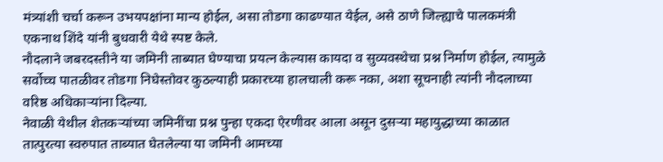मंत्र्यांशी चर्चा करून उभयपक्षांना मान्य होईल, असा तोडगा काढण्यात येईल, असे ठाणे जिल्ह्याचे पालकमंत्री एकनाथ शिंदे यांनी बुधवारी येथे स्पष्ट केले.
नौदलाने जबरदस्तीने या जमिनी ताब्यात घेण्याचा प्रयत्न केल्यास कायदा व सुव्यवस्थेचा प्रश्न निर्माण होईल, त्यामुळे सर्वोच्च पातळीवर तोडगा निघेस्तोवर कुठल्याही प्रकारच्या हालचाली करू नका, अशा सूचनाही त्यांनी नौदलाच्या वरिष्ठ अधिकाऱ्यांना दिल्या.
नेवाळी येथील शेतकऱ्यांच्या जमिनींचा प्रश्न पुन्हा एकदा ऐरणीवर आला असून दुसऱ्या महायुद्धाच्या काळात तात्पुरत्या स्वरुपात ताब्यात घेतलेल्या या जमिनी आमच्या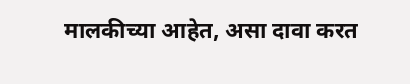मालकीच्या आहेत, असा दावा करत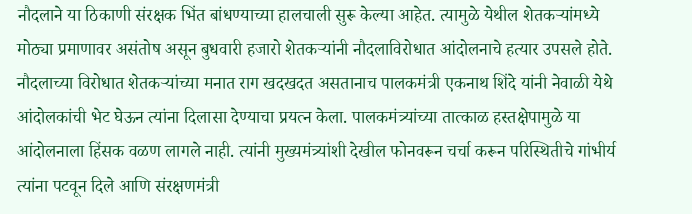नौदलाने या ठिकाणी संरक्षक भिंत बांधण्याच्या हालचाली सुरू केल्या आहेत. त्यामुळे येथील शेतकऱ्यांमध्ये मोठ्या प्रमाणावर असंतोष असून बुधवारी हजारो शेतकऱ्यांनी नौदलाविरोधात आंदोलनाचे हत्यार उपसले होते. नौदलाच्या विरोधात शेतकऱ्यांच्या मनात राग खदखदत असतानाच पालकमंत्री एकनाथ शिंदे यांनी नेवाळी येथे आंदोलकांची भेट घेऊन त्यांना दिलासा देण्याचा प्रयत्न केला. पालकमंत्र्यांच्या तात्काळ हस्तक्षेपामुळे या आंदोलनाला हिंसक वळण लागले नाही. त्यांनी मुख्यमंत्र्यांशी देखील फोनवरून चर्चा करून परिस्थितीचे गांभीर्य त्यांना पटवून दिले आणि संरक्षणमंत्री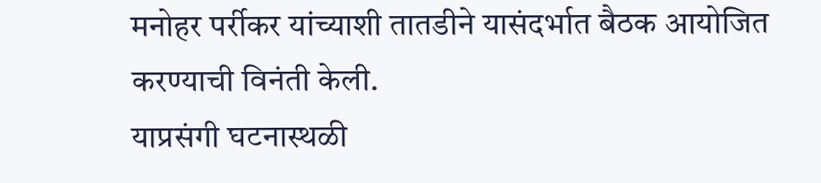मनोहर पर्रीकर यांच्याशी तातडीने यासंदर्भात बैठक आयोजित करण्याची विनंती केली.
याप्रसंगी घटनास्थळी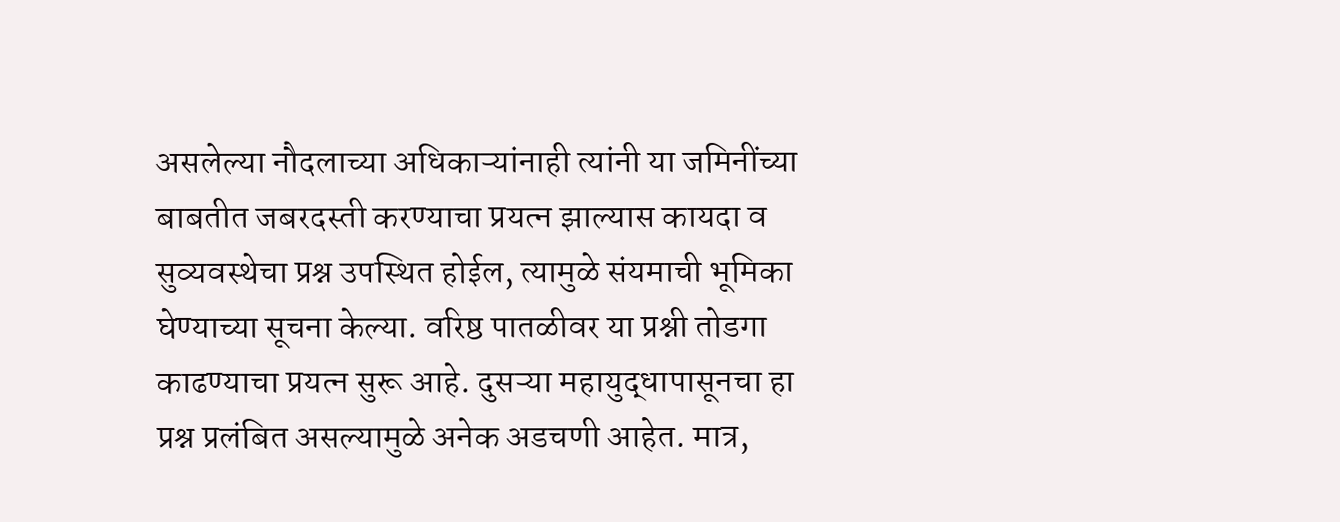असलेल्या नौदलाच्या अधिकाऱ्यांनाही त्यांनी या जमिनींच्या बाबतीत जबरदस्ती करण्याचा प्रयत्न झाल्यास कायदा व सुव्यवस्थेचा प्रश्न उपस्थित होईल, त्यामुळे संयमाची भूमिका घेण्याच्या सूचना केल्या. वरिष्ठ पातळीवर या प्रश्नी तोडगा काढण्याचा प्रयत्न सुरू आहे. दुसऱ्या महायुद्धापासूनचा हा प्रश्न प्रलंबित असल्यामुळे अनेक अडचणी आहेत. मात्र,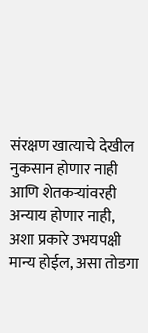संरक्षण खात्याचे देखील नुकसान होणार नाही आणि शेतकऱ्यांवरही अन्याय होणार नाही, अशा प्रकारे उभयपक्षी मान्य होईल, असा तोडगा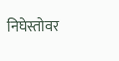निघेस्तोवर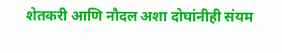शेतकरी आणि नौदल अशा दोघांनीही संयम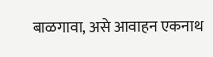बाळगावा, असे आवाहन एकनाथ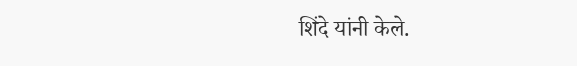शिंदे यांनी केले.